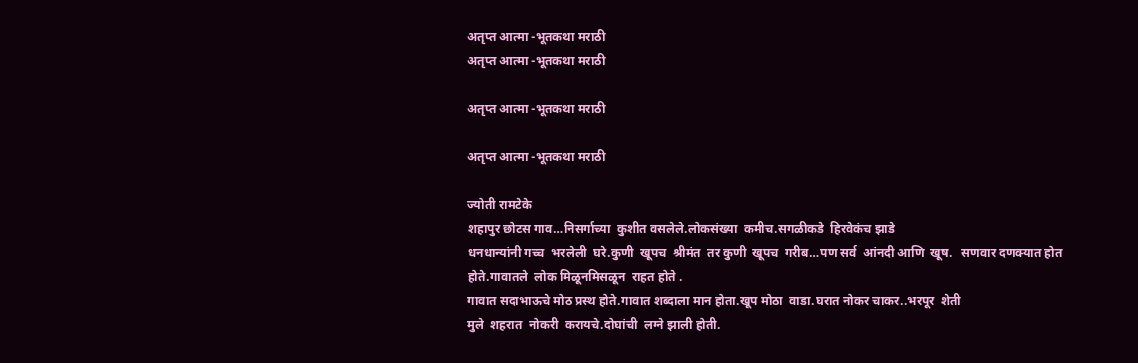अतृप्त आत्मा -भूतकथा मराठी
अतृप्त आत्मा -भूतकथा मराठी

अतृप्त आत्मा -भूतकथा मराठी

अतृप्त आत्मा -भूतकथा मराठी

ज्योती रामटेके
शहापुर छोटस गाव…निसर्गाच्या  कुशीत वसलेले.लोकसंख्या  कमीच.सगळीकडे  हिरवेकंच झाडे
धनधान्यांनी गच्च  भरलेली  घरे.कुणी  खूपच  श्रीमंत  तर कुणी  खूपच  गरीब…पण सर्व  आंनदी आणि  खूष.   सणवार दणक्यात होत होते.गावातले  लोक मिळूनमिसळून  राहत होते .
गावात सदाभाऊचे मोठ प्रस्थ होते.गावात शब्दाला मान होता.खूप मोठा  वाडा.घरात नोकर चाकर..भरपूर  शेती
मुले  शहरात  नोकरी  करायचे.दोघांची  लग्ने झाली होती.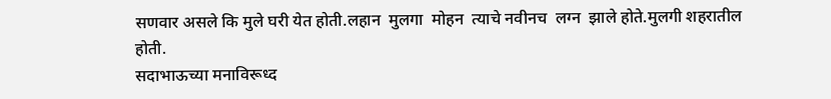सणवार असले कि मुले घरी येत होती.लहान  मुलगा  मोहन  त्याचे नवीनच  लग्न  झाले होते.मुलगी शहरातील  होती.
सदाभाऊच्या मनाविरूध्द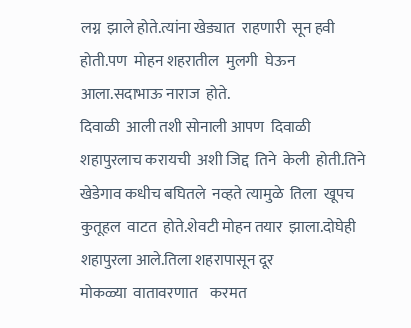लग्न  झाले होते.त्यांना खेड्यात  राहणारी  सून हवी होती.पण  मोहन शहरातील  मुलगी  घेऊन  आला.सदाभाऊ नाराज  होते.
दिवाळी  आली तशी सोनाली आपण  दिवाळी  शहापुरलाच करायची  अशी जिद्द  तिने  केली  होती.तिने  खेडेगाव कधीच बघितले  नव्हते त्यामुळे  तिला  खूपच  कुतूहल  वाटत  होते.शेवटी मोहन तयार  झाला.दोघेही  शहापुरला आले.तिला शहरापासून दूर
मोकळ्या  वातावरणात    करमत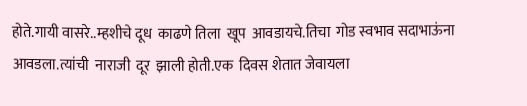होते.गायी वासरे..म्हशीचे दूध  काढणे तिला  खूप  आवडायचे.तिचा  गोड स्वभाव सदाभाऊंना आवडला.त्यांची  नाराजी  दूर  झाली होती.एक  दिवस शेतात जेवायला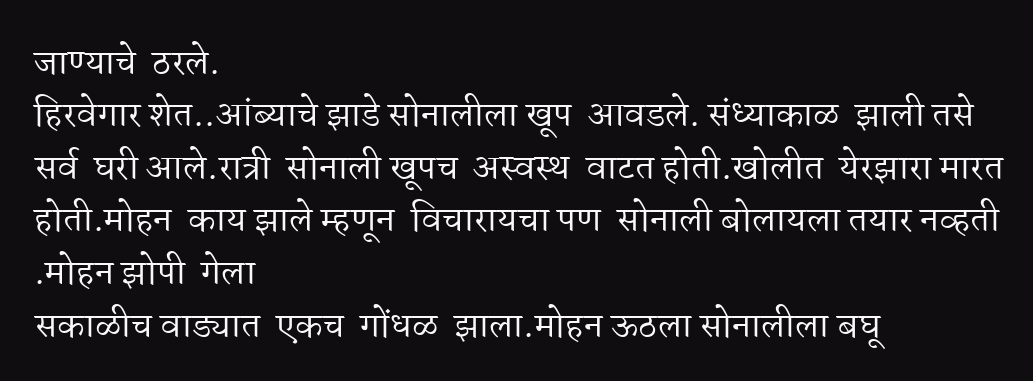जाण्याचे  ठरले.
हिरवेगार शेत..आंब्याचे झाडे सोनालीला खूप  आवडले. संध्याकाळ  झाली तसे सर्व  घरी आले.रात्री  सोनाली खूपच  अस्वस्थ  वाटत होती.खोलीत  येरझारा मारत होती.मोहन  काय झाले म्हणून  विचारायचा पण  सोनाली बोलायला तयार नव्हती .मोहन झोपी  गेला
सकाळीच वाड्यात  एकच  गोंधळ  झाला.मोहन ऊठला सोनालीला बघू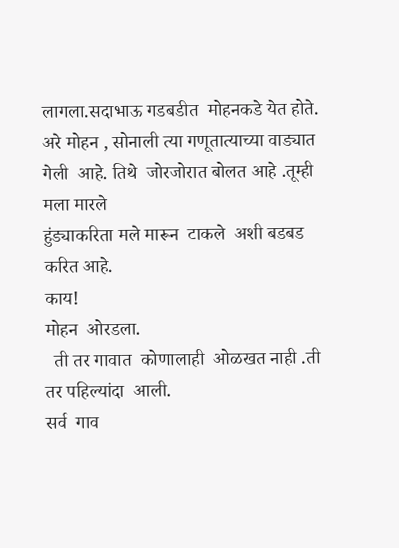लागला.सदाभाऊ गडबडीत  मोहनकडे येत होते.
अरे मोहन , सोनाली त्या गणूतात्याच्या वाड्यात  गेली  आहे. तिथे  जोरजोरात बोलत आहे .तूम्ही मला मारले
हुंड्याकरिता मले मारून  टाकले  अशी बडबड करित आहे.
काय!
मोहन  ओरडला.
  ती तर गावात  कोणालाही  ओळखत नाही .ती  तर पहिल्यांदा  आली.
सर्व  गाव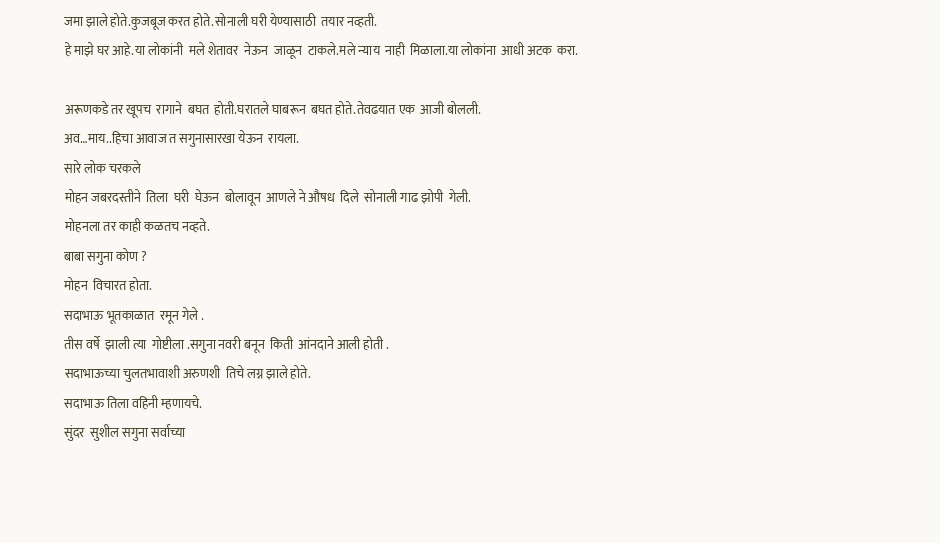जमा झाले होते.कुजबूज करत होते.सोनाली घरी येण्यासाठी  तयार नव्हती.
हे माझे घर आहे.या लोकांनी  मले शेतावर  नेऊन  जाळून  टाकले.मले न्याय  नाही  मिळाला.या लोकांना  आधी अटक  करा.

अरूणकडे तर खूपच  रागाने  बघत  होती.घरातले घाबरून  बघत होते.तेवढयात एक  आजी बोलली.
अव…माय..हिचा आवाज त सगुनासारखा येऊन  रायला.
सारे लोक चरकले
मोहन जबरदस्तीने  तिला  घरी  घेऊन  बोलावून  आणले ने औषध  दिले  सोनाली गाढ झोपी  गेली.
मोहनला तर काही कळतच नव्हते.
बाबा सगुना कोण ?
मोहन  विचारत होता.
सदाभाऊ भूतकाळात  रमून गेले .
तीस वर्षे  झाली त्या  गोष्टीला .सगुना नवरी बनून  किती  आंनदाने आली होती .
सदाभाऊच्या चुलतभावाशी अरुणशी  तिचे लग्न झाले होते.
सदाभाऊ तिला वहिनी म्हणायचे.
सुंदर  सुशील सगुना सर्वाच्या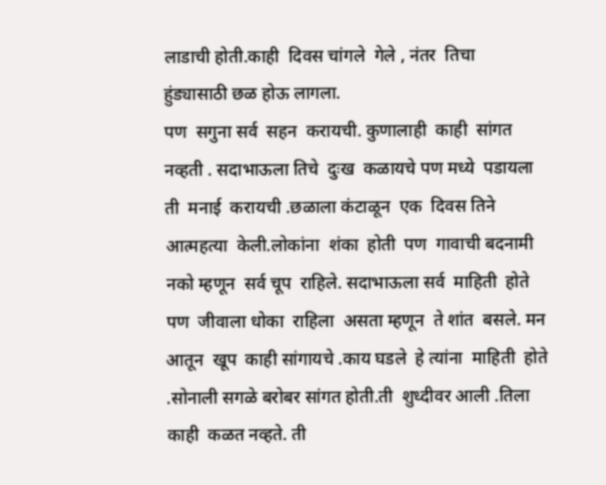लाडाची होती.काही  दिवस चांगले  गेले , नंतर  तिचा  हुंड्यासाठी छळ होऊ लागला.
पण  सगुना सर्व  सहन  करायची. कुणालाही  काही  सांगत  नव्हती . सदाभाऊला तिचे  दुःख  कळायचे पण मध्ये  पडायला ती  मनाई  करायची .छळाला कंटाळून  एक  दिवस तिने आत्महत्या  केली.लोकांना  शंका  होती  पण  गावाची बदनामी  नको म्हणून  सर्व चूप  राहिले. सदाभाऊला सर्व  माहिती  होते पण  जीवाला धोका  राहिला  असता म्हणून  ते शांत  बसले. मन आतून  खूप  काही सांगायचे .काय घडले  हे त्यांना  माहिती  होते .सोनाली सगळे बरोबर सांगत होती.ती  शुध्दीवर आली .तिला  काही  कळत नव्हते. ती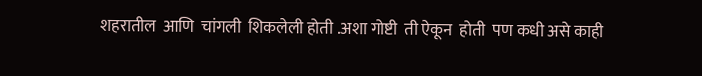शहरातील  आणि  चांगली  शिकलेली होती .अशा गोष्टी  ती ऐकून  होती  पण कधी असे काही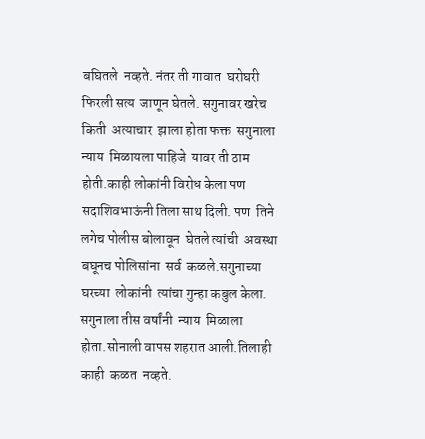बघितले  नव्हते. नंतर ती गावात  घरोघरी  फिरली सत्य  जाणून घेतले. सगुनावर खरेच किती  अत्याचार  झाला होता फक्त  सगुनाला न्याय  मिळायला पाहिजे  यावर ती ठाम होती.काही लोकांनी विरोध केला पण सदाशिवभाऊंनी तिला साथ दिली. पण  तिने  लगेच पोलीस बोलावून  घेतले त्यांची  अवस्था  बघूनच पोलिसांना  सर्व  कळले.सगुनाच्या घरच्या  लोकांनी  त्यांचा गुन्हा कबुल केला.
सगुनाला तीस वर्षांनी  न्याय  मिळाला होता.सोनाली वापस शहरात आली.तिलाही  काही  कळत  नव्हते.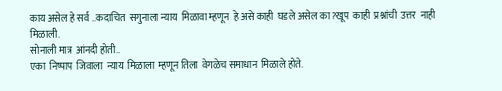काय असेल हे सर्व ..कदाचित  सगुनाला न्याय  मिळावा म्हणून  हे असे काही  घडले असेल का?खूप  काही  प्रश्नांची  उत्तर  नाही मिळाली.
सोनाली मात्र  आंनदी होती..
एका  निष्पाप  जिवाला  न्याय  मिळाला  म्हणून तिला  वेगळेच समाधान  मिळाले होते.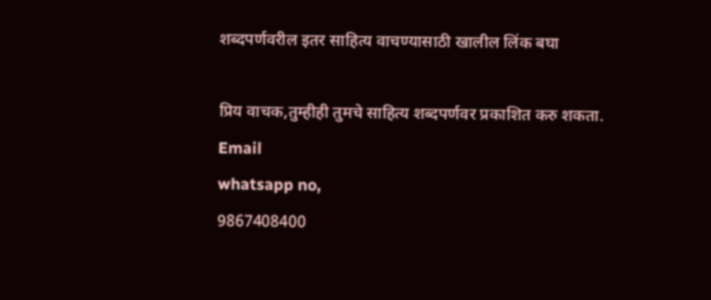शब्दपर्णवरील इतर साहित्य वाचण्यासाठी खालील लिंक बघा

प्रिय वाचक,तुम्हीही तुमचे साहित्य शब्दपर्णवर प्रकाशित करु शकता.
Email
whatsapp no,
9867408400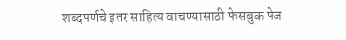शब्दपर्णचे इतर साहित्य वाचण्यासाठी फेसबुक पेज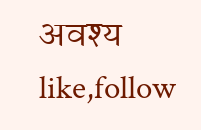अवश्य like,follow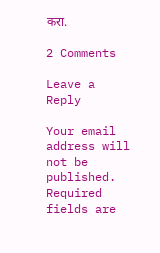करा.

2 Comments

Leave a Reply

Your email address will not be published. Required fields are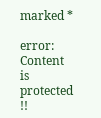marked *

error: Content is protected !!